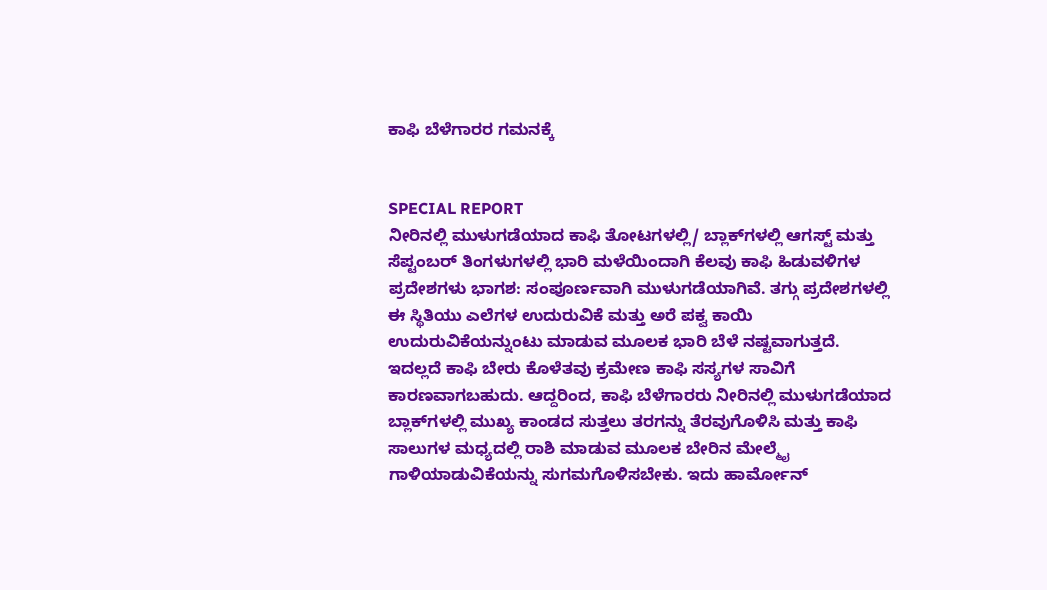ಕಾಫಿ ಬೆಳೆಗಾರರ ಗಮನಕ್ಕೆ


SPECIAL REPORT
ನೀರಿನಲ್ಲಿ ಮುಳುಗಡೆಯಾದ ಕಾಫಿ ತೋಟಗಳಲ್ಲಿ/ ಬ್ಲಾಕ್‍ಗಳಲ್ಲಿ ಆಗಸ್ಟ್ ಮತ್ತು ಸೆಪ್ಟಂಬರ್ ತಿಂಗಳುಗಳಲ್ಲಿ ಭಾರಿ ಮಳೆಯಿಂದಾಗಿ ಕೆಲವು ಕಾಫಿ ಹಿಡುವಳಿಗಳ ಪ್ರದೇಶಗಳು ಭಾಗಶ: ಸಂಪೂರ್ಣವಾಗಿ ಮುಳುಗಡೆಯಾಗಿವೆ. ತಗ್ಗು ಪ್ರದೇಶಗಳಲ್ಲಿ ಈ ಸ್ಥಿತಿಯು ಎಲೆಗಳ ಉದುರುವಿಕೆ ಮತ್ತು ಅರೆ ಪಕ್ವ ಕಾಯಿ ಉದುರುವಿಕೆಯನ್ನುಂಟು ಮಾಡುವ ಮೂಲಕ ಭಾರಿ ಬೆಳೆ ನಷ್ಟವಾಗುತ್ತದೆ. ಇದಲ್ಲದೆ ಕಾಫಿ ಬೇರು ಕೊಳೆತವು ಕ್ರಮೇಣ ಕಾಫಿ ಸಸ್ಯಗಳ ಸಾವಿಗೆ ಕಾರಣವಾಗಬಹುದು. ಆದ್ದರಿಂದ, ಕಾಫಿ ಬೆಳೆಗಾರರು ನೀರಿನಲ್ಲಿ ಮುಳುಗಡೆಯಾದ ಬ್ಲಾಕ್‍ಗಳಲ್ಲಿ ಮುಖ್ಯ ಕಾಂಡದ ಸುತ್ತಲು ತರಗನ್ನು ತೆರವುಗೊಳಿಸಿ ಮತ್ತು ಕಾಫಿ ಸಾಲುಗಳ ಮಧ್ಯದಲ್ಲಿ ರಾಶಿ ಮಾಡುವ ಮೂಲಕ ಬೇರಿನ ಮೇಲ್ಮೈ ಗಾಳಿಯಾಡುವಿಕೆಯನ್ನು ಸುಗಮಗೊಳಿಸಬೇಕು. ಇದು ಹಾರ್ಮೋನ್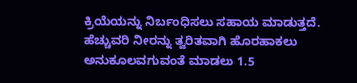ಕ್ರಿಯೆಯನ್ನು ನಿರ್ಬಂಧಿಸಲು ಸಹಾಯ ಮಾಡುತ್ತದೆ. ಹೆಚ್ಚುವರಿ ನೀರನ್ನು ತ್ವರಿತವಾಗಿ ಹೊರಹಾಕಲು ಅನುಕೂಲವಗುವಂತೆ ಮಾಡಲು 1.5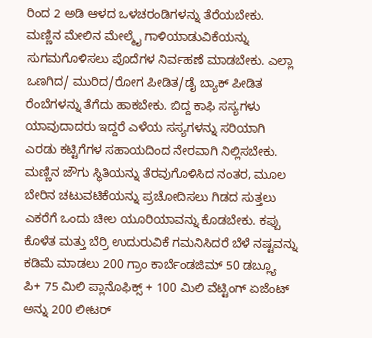ರಿಂದ 2 ಅಡಿ ಆಳದ ಒಳಚರಂಡಿಗಳನ್ನು ತೆರೆಯಬೇಕು. ಮಣ್ಣಿನ ಮೇಲಿನ ಮೇಲ್ಮೈ ಗಾಳಿಯಾಡುವಿಕೆಯನ್ನು ಸುಗಮಗೊಳಿಸಲು ಪೊದೆಗಳ ನಿರ್ವಹಣೆ ಮಾಡಬೇಕು. ಎಲ್ಲಾ ಒಣಗಿದ/ ಮುರಿದ/ರೋಗ ಪೀಡಿತ/ಡೈ ಬ್ಯಾಕ್ ಪೀಡಿತ ರೆಂಬೆಗಳನ್ನು ತೆಗೆದು ಹಾಕಬೇಕು. ಬಿದ್ದ ಕಾಫಿ ಸಸ್ಯಗಳು ಯಾವುದಾದರು ಇದ್ದರೆ ಎಳೆಯ ಸಸ್ಯಗಳನ್ನು ಸರಿಯಾಗಿ ಎರಡು ಕಟ್ಟಿಗೆಗಳ ಸಹಾಯದಿಂದ ನೇರವಾಗಿ ನಿಲ್ಲಿಸಬೇಕು. ಮಣ್ಣಿನ ಜೌಗು ಸ್ಥಿತಿಯನ್ನು ತೆರವುಗೊಳಿಸಿದ ನಂತರ, ಮೂಲ ಬೇರಿನ ಚಟುವಟಿಕೆಯನ್ನು ಪ್ರಚೋದಿಸಲು ಗಿಡದ ಸುತ್ತಲು ಎಕರೆಗೆ ಒಂದು ಚೀಲ ಯೂರಿಯಾವನ್ನು ಕೊಡಬೇಕು. ಕಪ್ಪು ಕೊಳೆತ ಮತ್ತು ಬೆರ್ರಿ ಉದುರುವಿಕೆ ಗಮನಿಸಿದರೆ ಬೆಳೆ ನಷ್ಟವನ್ನು ಕಡಿಮೆ ಮಾಡಲು 200 ಗ್ರಾಂ ಕಾರ್ಬೆಂಡಜಿಮ್ 50 ಡಬ್ಲ್ಯೂ ಪಿ+ 75 ಮಿಲಿ ಪ್ಲಾನೊಫಿಕ್ಸ್ + 100 ಮಿಲಿ ವೆಟ್ಟಿಂಗ್ ಏಜೆಂಟ್ ಅನ್ನು 200 ಲೀಟರ್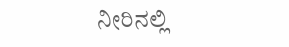ನೀರಿನಲ್ಲಿ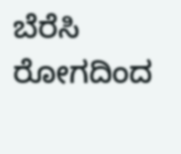ಬೆರೆಸಿ ರೋಗದಿಂದ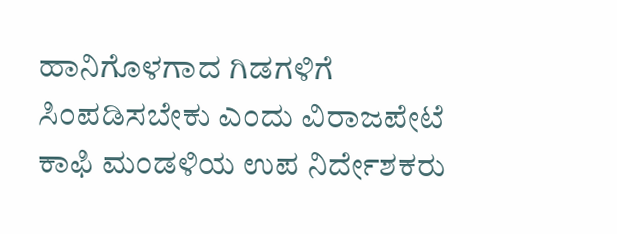ಹಾನಿಗೊಳಗಾದ ಗಿಡಗಳಿಗೆ ಸಿಂಪಡಿಸಬೇಕು ಎಂದು ವಿರಾಜಪೇಟೆ ಕಾಫಿ ಮಂಡಳಿಯ ಉಪ ನಿರ್ದೇಶಕರು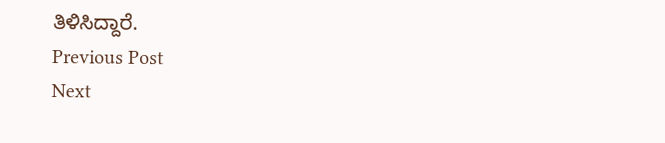ತಿಳಿಸಿದ್ದಾರೆ.
Previous Post
Next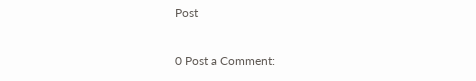Post

0 Post a Comment: